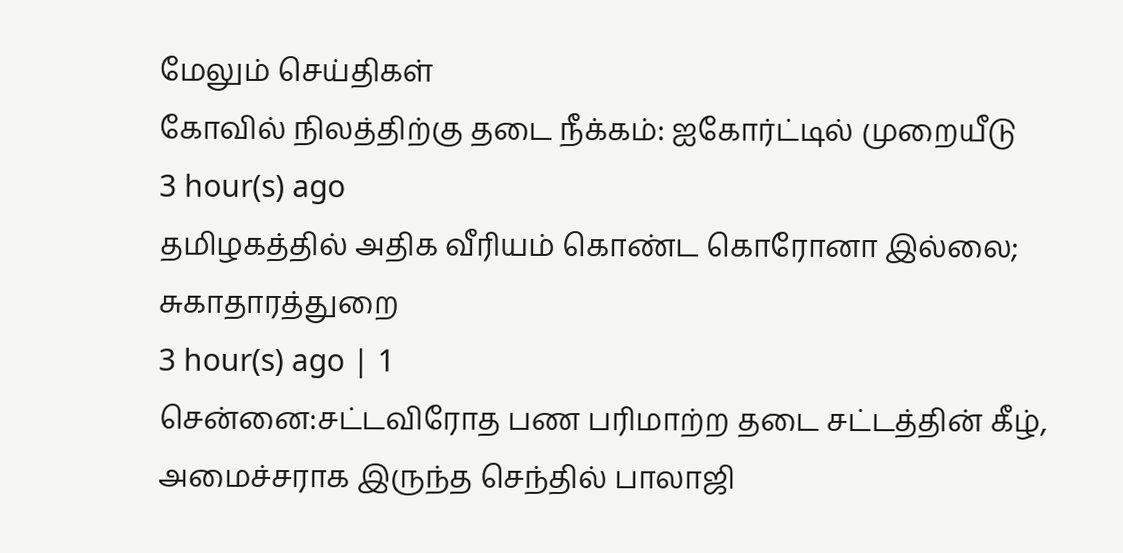மேலும் செய்திகள்
கோவில் நிலத்திற்கு தடை நீக்கம்: ஐகோர்ட்டில் முறையீடு
3 hour(s) ago
தமிழகத்தில் அதிக வீரியம் கொண்ட கொரோனா இல்லை; சுகாதாரத்துறை
3 hour(s) ago | 1
சென்னை:சட்டவிரோத பண பரிமாற்ற தடை சட்டத்தின் கீழ், அமைச்சராக இருந்த செந்தில் பாலாஜி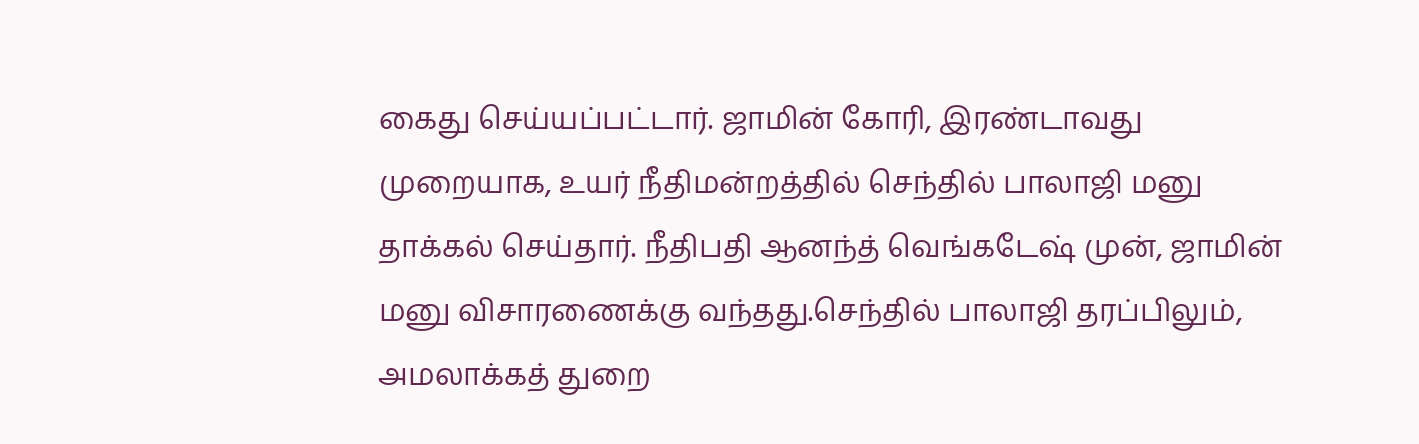கைது செய்யப்பட்டார். ஜாமின் கோரி, இரண்டாவது முறையாக, உயர் நீதிமன்றத்தில் செந்தில் பாலாஜி மனு தாக்கல் செய்தார். நீதிபதி ஆனந்த் வெங்கடேஷ் முன், ஜாமின் மனு விசாரணைக்கு வந்தது.செந்தில் பாலாஜி தரப்பிலும், அமலாக்கத் துறை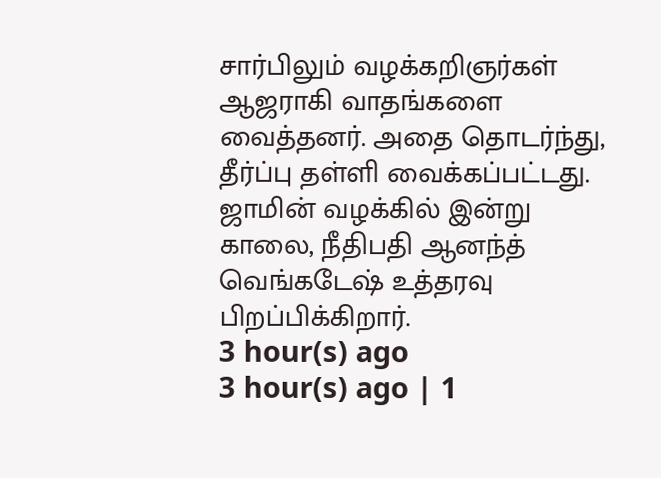சார்பிலும் வழக்கறிஞர்கள் ஆஜராகி வாதங்களை வைத்தனர். அதை தொடர்ந்து, தீர்ப்பு தள்ளி வைக்கப்பட்டது. ஜாமின் வழக்கில் இன்று காலை, நீதிபதி ஆனந்த் வெங்கடேஷ் உத்தரவு பிறப்பிக்கிறார்.
3 hour(s) ago
3 hour(s) ago | 1